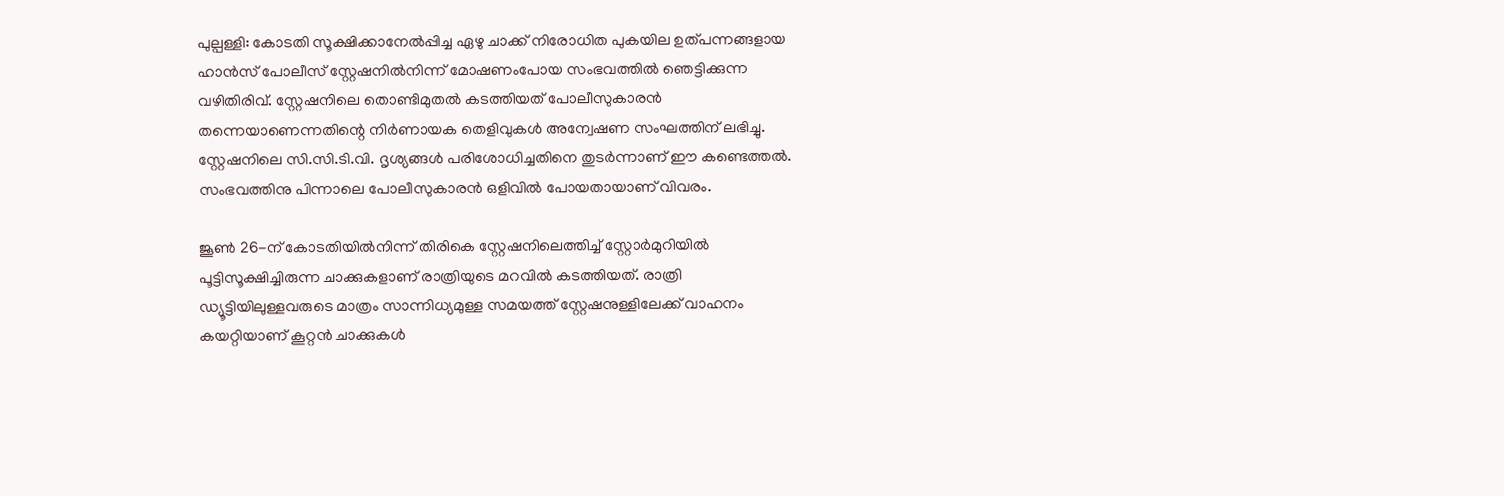പുല്പള്ളി: കോടതി സൂക്ഷിക്കാനേൽപ്പിച്ച ഏഴു ചാക്ക് നിരോധിത പുകയില ഉത്പന്നങ്ങളായ ഹാൻസ് പോലീസ് സ്റ്റേഷനിൽനിന്ന് മോഷണംപോയ സംഭവത്തിൽ ഞെട്ടിക്കുന്ന വഴിതിരിവ്. സ്റ്റേഷനിലെ തൊണ്ടിമുതൽ കടത്തിയത് പോലീസുകാരൻ തന്നെയാണെന്നതിന്റെ നിർണായക തെളിവുകൾ അന്വേഷണ സംഘത്തിന് ലഭിച്ചു. സ്റ്റേഷനിലെ സി.സി.ടി.വി. ദൃശ്യങ്ങൾ പരിശോധിച്ചതിനെ തുടർന്നാണ് ഈ കണ്ടെത്തൽ. സംഭവത്തിനു പിന്നാലെ പോലീസുകാരൻ ഒളിവിൽ പോയതായാണ് വിവരം.

ജൂൺ 26-ന് കോടതിയിൽനിന്ന് തിരികെ സ്റ്റേഷനിലെത്തിച്ച് സ്റ്റോർമുറിയിൽ പൂട്ടിസൂക്ഷിച്ചിരുന്ന ചാക്കുകളാണ് രാത്രിയുടെ മറവിൽ കടത്തിയത്. രാത്രി ഡ്യൂട്ടിയിലുള്ളവരുടെ മാത്രം സാന്നിധ്യമുള്ള സമയത്ത് സ്റ്റേഷനുള്ളിലേക്ക് വാഹനം കയറ്റിയാണ് കൂറ്റൻ ചാക്കുകൾ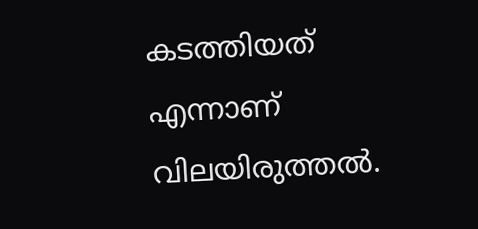കടത്തിയത് എന്നാണ് വിലയിരുത്തൽ.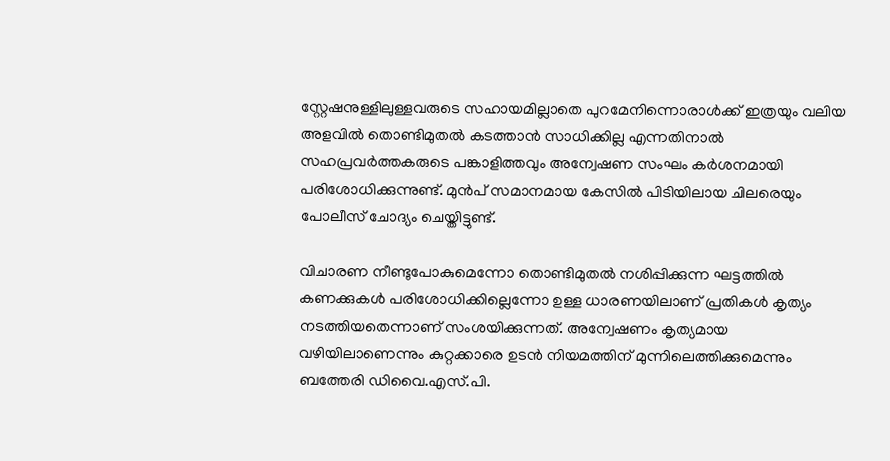സ്റ്റേഷനുള്ളിലുള്ളവരുടെ സഹായമില്ലാതെ പുറമേനിന്നൊരാൾക്ക് ഇത്രയും വലിയ അളവിൽ തൊണ്ടിമുതൽ കടത്താൻ സാധിക്കില്ല എന്നതിനാൽ സഹപ്രവർത്തകരുടെ പങ്കാളിത്തവും അന്വേഷണ സംഘം കർശനമായി പരിശോധിക്കുന്നുണ്ട്. മുൻപ് സമാനമായ കേസിൽ പിടിയിലായ ചിലരെയും പോലീസ് ചോദ്യം ചെയ്തിട്ടുണ്ട്.

വിചാരണ നീണ്ടുപോകുമെന്നോ തൊണ്ടിമുതൽ നശിപ്പിക്കുന്ന ഘട്ടത്തിൽ കണക്കുകൾ പരിശോധിക്കില്ലെന്നോ ഉള്ള ധാരണയിലാണ് പ്രതികൾ കൃത്യം നടത്തിയതെന്നാണ് സംശയിക്കുന്നത്. അന്വേഷണം കൃത്യമായ വഴിയിലാണെന്നും കുറ്റക്കാരെ ഉടൻ നിയമത്തിന് മുന്നിലെത്തിക്കുമെന്നും ബത്തേരി ഡിവൈ.എസ്.പി.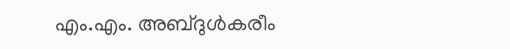എം.എം. അബ്ദുൾകരീം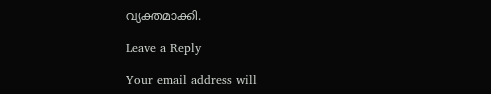വ്യക്തമാക്കി.

Leave a Reply

Your email address will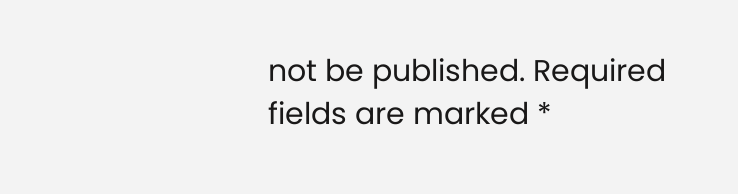not be published. Required fields are marked *